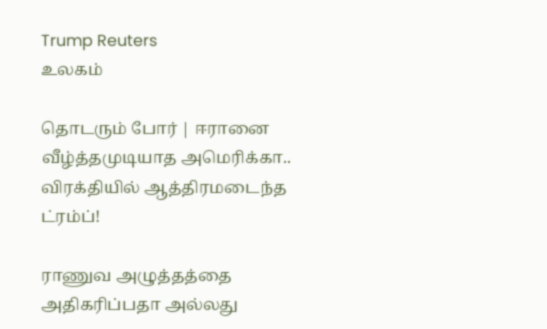Trump Reuters
உலகம்

தொடரும் போர் | ஈரானை வீழ்த்தமுடியாத அமெரிக்கா.. விரக்தியில் ஆத்திரமடைந்த ட்ரம்ப்!

ராணுவ அழுத்தத்தை அதிகரிப்பதா அல்லது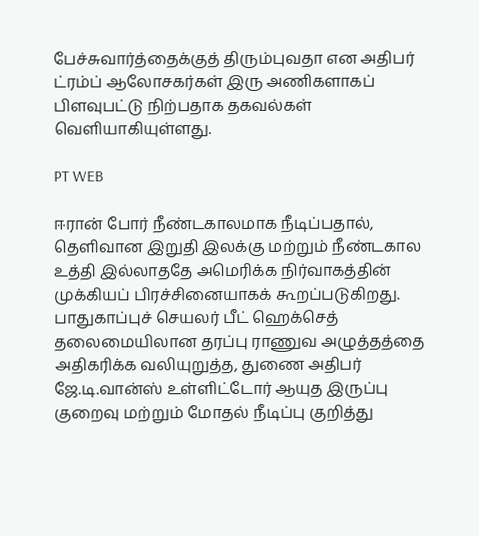பேச்சுவார்த்தைக்குத் திரும்புவதா என அதிபர் ட்ரம்ப் ஆலோசகர்கள் இரு அணிகளாகப் பிளவுபட்டு நிற்பதாக தகவல்கள் வெளியாகியுள்ளது.

PT WEB

ஈரான் போர் நீண்டகாலமாக நீடிப்பதால், தெளிவான இறுதி இலக்கு மற்றும் நீண்டகால உத்தி இல்லாததே அமெரிக்க நிர்வாகத்தின் முக்கியப் பிரச்சினையாகக் கூறப்படுகிறது. பாதுகாப்புச் செயலர் பீட் ஹெக்செத் தலைமையிலான தரப்பு ராணுவ அழுத்தத்தை அதிகரிக்க வலியுறுத்த, துணை அதிபர் ஜே.டி.வான்ஸ் உள்ளிட்டோர் ஆயுத இருப்பு குறைவு மற்றும் மோதல் நீடிப்பு குறித்து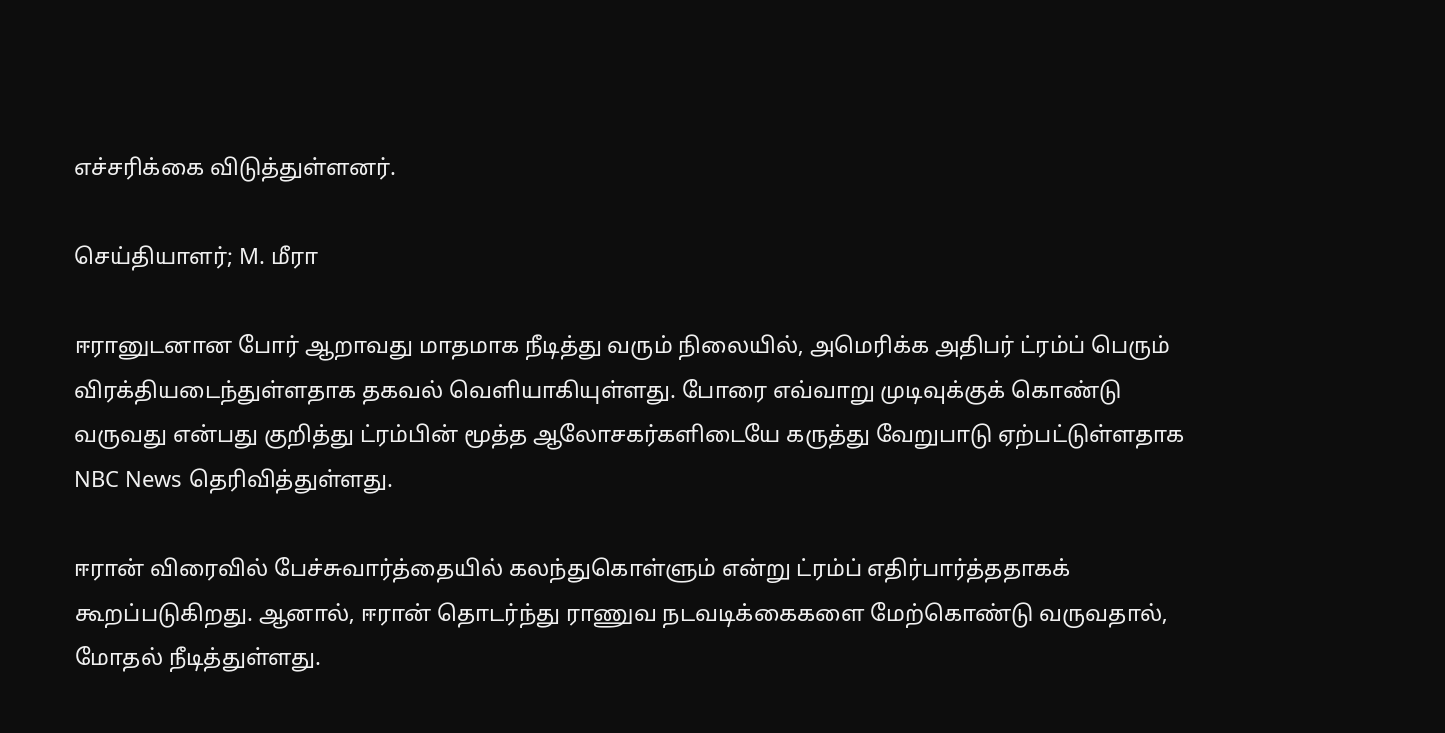எச்சரிக்கை விடுத்துள்ளனர்.

செய்தியாளர்; M. மீரா

ஈரானுடனான போர் ஆறாவது மாதமாக நீடித்து வரும் நிலையில், அமெரிக்க அதிபர் ட்ரம்ப் பெரும் விரக்தியடைந்துள்ளதாக தகவல் வெளியாகியுள்ளது. போரை எவ்வாறு முடிவுக்குக் கொண்டு வருவது என்பது குறித்து ட்ரம்பின் மூத்த ஆலோசகர்களிடையே கருத்து வேறுபாடு ஏற்பட்டுள்ளதாக NBC News தெரிவித்துள்ளது.

ஈரான் விரைவில் பேச்சுவார்த்தையில் கலந்துகொள்ளும் என்று ட்ரம்ப் எதிர்பார்த்ததாகக் கூறப்படுகிறது. ஆனால், ஈரான் தொடர்ந்து ராணுவ நடவடிக்கைகளை மேற்கொண்டு வருவதால், மோதல் நீடித்துள்ளது.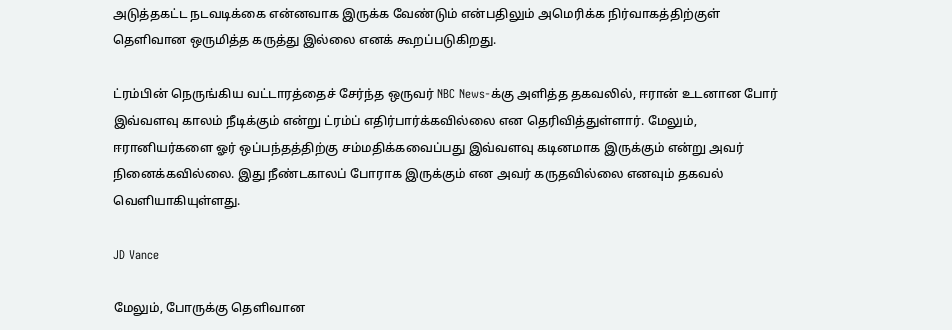அடுத்தகட்ட நடவடிக்கை என்னவாக இருக்க வேண்டும் என்பதிலும் அமெரிக்க நிர்வாகத்திற்குள் தெளிவான ஒருமித்த கருத்து இல்லை எனக் கூறப்படுகிறது.

ட்ரம்பின் நெருங்கிய வட்டாரத்தைச் சேர்ந்த ஒருவர் NBC News-க்கு அளித்த தகவலில், ஈரான் உடனான போர் இவ்வளவு காலம் நீடிக்கும் என்று ட்ரம்ப் எதிர்பார்க்கவில்லை என தெரிவித்துள்ளார். மேலும், ஈரானியர்களை ஓர் ஒப்பந்தத்திற்கு சம்மதிக்கவைப்பது இவ்வளவு கடினமாக இருக்கும் என்று அவர் நினைக்கவில்லை. இது நீண்டகாலப் போராக இருக்கும் என அவர் கருதவில்லை எனவும் தகவல் வெளியாகியுள்ளது.

JD Vance

மேலும், போருக்கு தெளிவான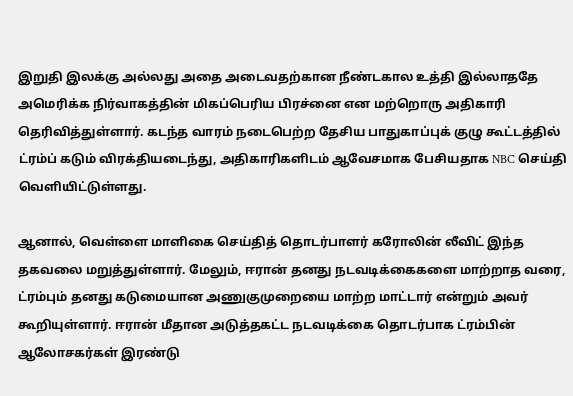இறுதி இலக்கு அல்லது அதை அடைவதற்கான நீண்டகால உத்தி இல்லாததே அமெரிக்க நிர்வாகத்தின் மிகப்பெரிய பிரச்னை என மற்றொரு அதிகாரி தெரிவித்துள்ளார். கடந்த வாரம் நடைபெற்ற தேசிய பாதுகாப்புக் குழு கூட்டத்தில் ட்ரம்ப் கடும் விரக்தியடைந்து, அதிகாரிகளிடம் ஆவேசமாக பேசியதாக NBC செய்தி வெளியிட்டுள்ளது.

ஆனால், வெள்ளை மாளிகை செய்தித் தொடர்பாளர் கரோலின் லீவிட் இந்த தகவலை மறுத்துள்ளார். மேலும், ஈரான் தனது நடவடிக்கைகளை மாற்றாத வரை, ட்ரம்பும் தனது கடுமையான அணுகுமுறையை மாற்ற மாட்டார் என்றும் அவர் கூறியுள்ளார். ஈரான் மீதான அடுத்தகட்ட நடவடிக்கை தொடர்பாக ட்ரம்பின் ஆலோசகர்கள் இரண்டு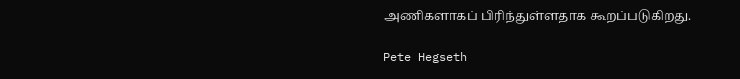அணிகளாகப் பிரிந்துள்ளதாக கூறப்படுகிறது.

Pete Hegseth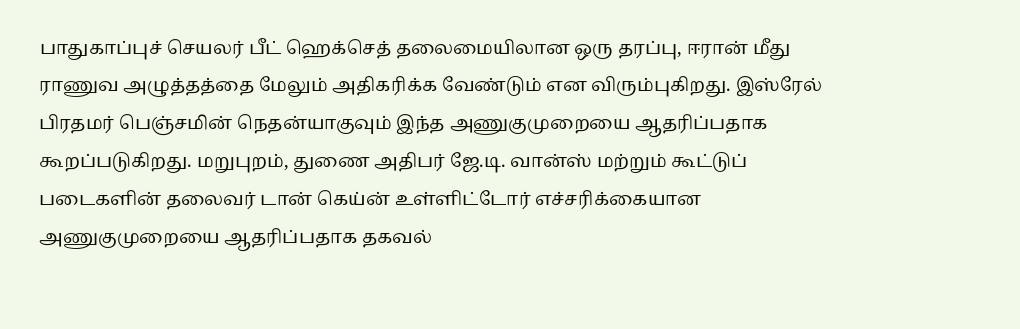பாதுகாப்புச் செயலர் பீட் ஹெக்செத் தலைமையிலான ஒரு தரப்பு, ஈரான் மீது ராணுவ அழுத்தத்தை மேலும் அதிகரிக்க வேண்டும் என விரும்புகிறது. இஸ்ரேல் பிரதமர் பெஞ்சமின் நெதன்யாகுவும் இந்த அணுகுமுறையை ஆதரிப்பதாக கூறப்படுகிறது. மறுபுறம், துணை அதிபர் ஜே.டி. வான்ஸ் மற்றும் கூட்டுப் படைகளின் தலைவர் டான் கெய்ன் உள்ளிட்டோர் எச்சரிக்கையான அணுகுமுறையை ஆதரிப்பதாக தகவல்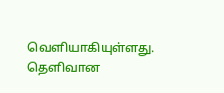வெளியாகியுள்ளது. தெளிவான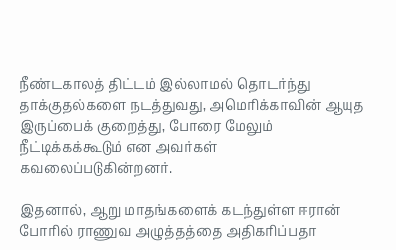நீண்டகாலத் திட்டம் இல்லாமல் தொடர்ந்து தாக்குதல்களை நடத்துவது, அமெரிக்காவின் ஆயுத இருப்பைக் குறைத்து, போரை மேலும் நீட்டிக்கக்கூடும் என அவர்கள் கவலைப்படுகின்றனர்.

இதனால், ஆறு மாதங்களைக் கடந்துள்ள ஈரான் போரில் ராணுவ அழுத்தத்தை அதிகரிப்பதா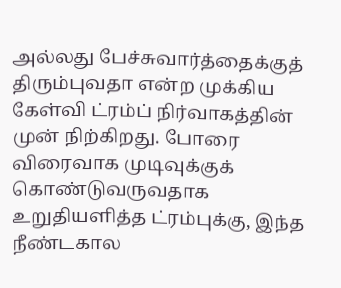அல்லது பேச்சுவார்த்தைக்குத் திரும்புவதா என்ற முக்கிய கேள்வி ட்ரம்ப் நிர்வாகத்தின் முன் நிற்கிறது. போரை விரைவாக முடிவுக்குக் கொண்டுவருவதாக உறுதியளித்த ட்ரம்புக்கு, இந்த நீண்டகால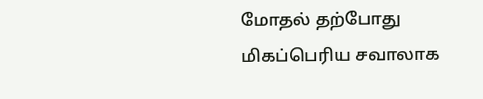மோதல் தற்போது மிகப்பெரிய சவாலாக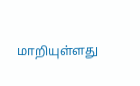மாறியுள்ளது